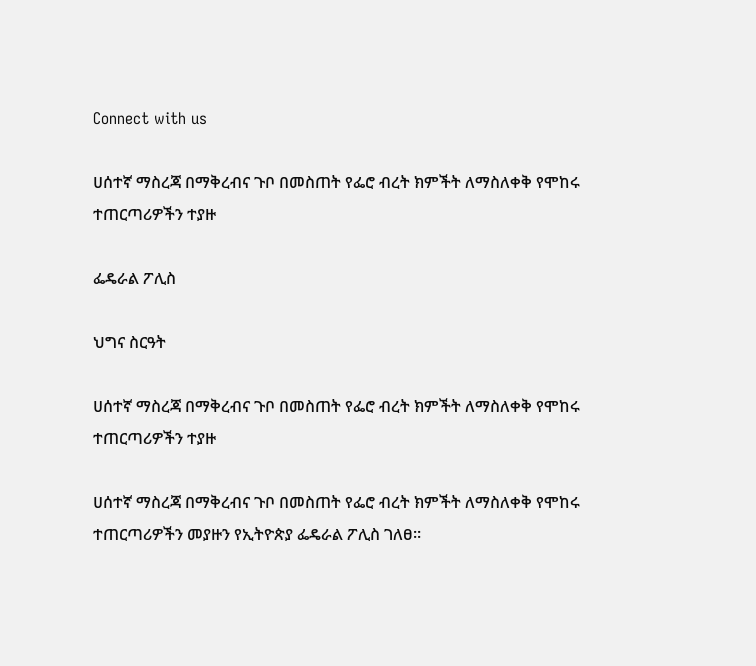Connect with us

ሀሰተኛ ማስረጃ በማቅረብና ጉቦ በመስጠት የፌሮ ብረት ክምችት ለማስለቀቅ የሞከሩ ተጠርጣሪዎችን ተያዙ

ፌዴራል ፖሊስ

ህግና ስርዓት

ሀሰተኛ ማስረጃ በማቅረብና ጉቦ በመስጠት የፌሮ ብረት ክምችት ለማስለቀቅ የሞከሩ ተጠርጣሪዎችን ተያዙ

ሀሰተኛ ማስረጃ በማቅረብና ጉቦ በመስጠት የፌሮ ብረት ክምችት ለማስለቀቅ የሞከሩ ተጠርጣሪዎችን መያዙን የኢትዮጵያ ፌዴራል ፖሊስ ገለፀ።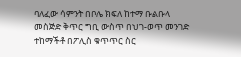ባለፈው ሳምንት በቦሌ ክፍለ ከተማ ቡልቡላ መስጅድ ቅጥር ግቢ ውስጥ በህገ-ወጥ መንገድ ተከማችቶ በፖሊስ ቁጥጥር ስር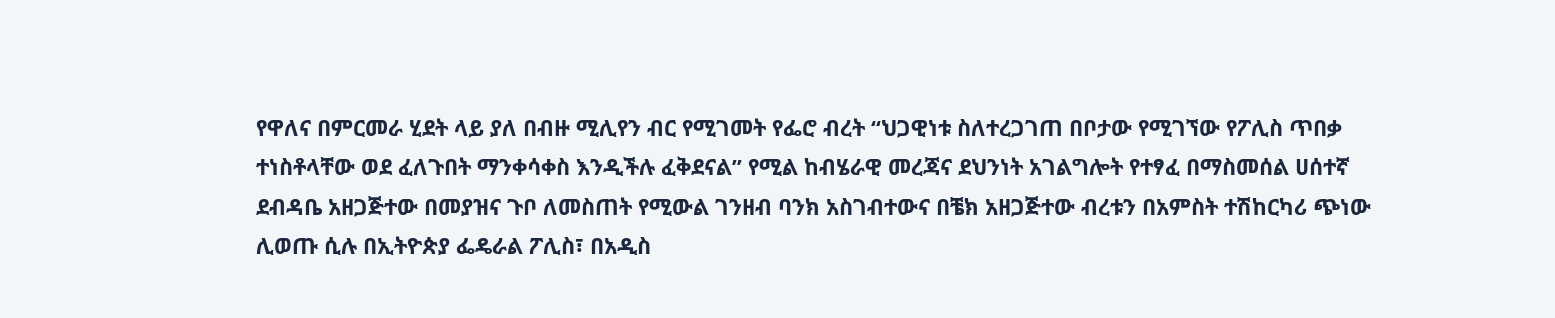የዋለና በምርመራ ሂደት ላይ ያለ በብዙ ሚሊየን ብር የሚገመት የፌሮ ብረት “ህጋዊነቱ ስለተረጋገጠ በቦታው የሚገኘው የፖሊስ ጥበቃ ተነስቶላቸው ወደ ፈለጉበት ማንቀሳቀስ እንዲችሉ ፈቅደናል” የሚል ከብሄራዊ መረጃና ደህንነት አገልግሎት የተፃፈ በማስመሰል ሀሰተኛ ደብዳቤ አዘጋጅተው በመያዝና ጉቦ ለመስጠት የሚውል ገንዘብ ባንክ አስገብተውና በቼክ አዘጋጅተው ብረቱን በአምስት ተሽከርካሪ ጭነው ሊወጡ ሲሉ በኢትዮጵያ ፌዴራል ፖሊስ፣ በአዲስ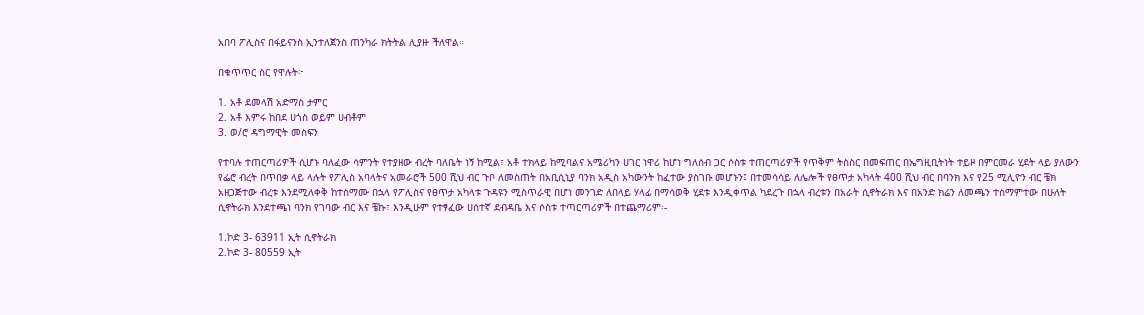አበባ ፖሊስና በፋይናንስ ኢንተለጀንስ ጠንካራ ክትትል ሊያዙ ችለዋል።

በቁጥጥር ስር የዋሉት፦

1. አቶ ደመላሽ አድማስ ታምር
2. አቶ እምሩ ከበደ ሀጎስ ወይም ሀብቶም
3. ወ/ሮ ዳግማዊት መስፍን

የተባሉ ተጠርጣሪዎች ሲሆኑ ባለፈው ሳምንት የተያዘው ብረት ባለቤት ነኝ ከሚል፣ አቶ ተክላይ ከሚባልና አሜሪካን ሀገር ነዋሪ ከሆነ ግለሰብ ጋር ሶስቱ ተጠርጣሪዎች የጥቅም ትስስር በመፍጠር በኤግዚቢትነት ተይዞ በምርመራ ሂደት ላይ ያለውን የፌሮ ብረት በጥበቃ ላይ ላሉት የፖሊስ አባላትና አመራሮች 500 ሺህ ብር ጉቦ ለመስጠት በአቢሲኒያ ባንክ አዲስ አካውንት ከፈተው ያስገቡ መሆኑን፤ በተመሳሳይ ለሌሎች የፀጥታ አካላት 400 ሺህ ብር በባንክ እና የ25 ሚሊዮን ብር ቼክ አዘጋጅተው ብረቱ እንደሚለቀቅ ከተስማሙ በኋላ የፖሊስና የፀጥታ አካላቱ ጉዳዩን ሚስጥራዊ በሆነ መንገድ ለበላይ ሃላፊ በማሳወቅ ሂደቱ እንዲቀጥል ካደረጉ በኋላ ብረቱን በአራት ሲኖትራክ እና በአንድ ክሬን ለመጫን ተስማምተው በሁለት ሲኖትራክ እንደተጫነ ባንክ የገባው ብር እና ቼኩ፣ እንዲሁም የተፃፈው ሀሰተኛ ደብዳቤ እና ሶስቱ ተጣርጣሪዎች በተጨማሪም፡-

1.ኮድ 3- 63911 ኢት ሲኖትራክ
2.ኮድ 3- 80559 ኢት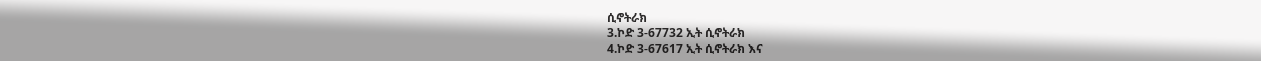ሲኖትራክ
3.ኮድ 3-67732 ኢት ሲኖትራክ
4.ኮድ 3-67617 ኢት ሲኖትራክ እና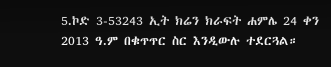5.ኮድ 3-53243 ኢት ክሬን ክራፍት ሐምሌ 24 ቀን 2013 ዓ.ም በቁጥጥር ስር እንዲውሉ ተደርጓል።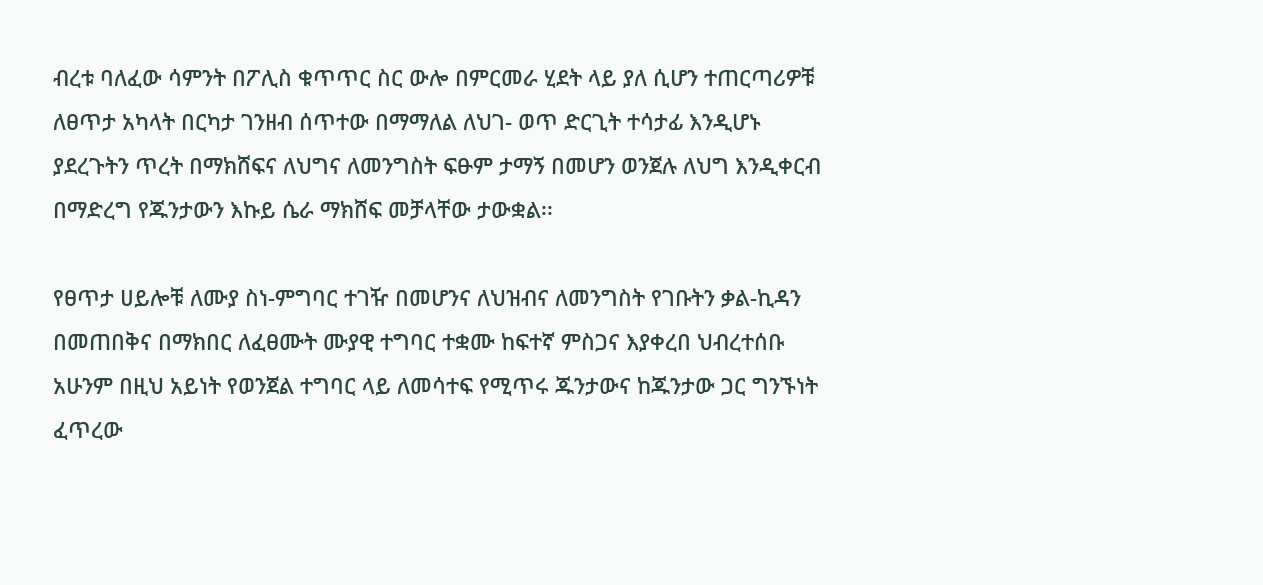ብረቱ ባለፈው ሳምንት በፖሊስ ቁጥጥር ስር ውሎ በምርመራ ሂደት ላይ ያለ ሲሆን ተጠርጣሪዎቹ ለፀጥታ አካላት በርካታ ገንዘብ ሰጥተው በማማለል ለህገ- ወጥ ድርጊት ተሳታፊ እንዲሆኑ ያደረጉትን ጥረት በማክሸፍና ለህግና ለመንግስት ፍፁም ታማኝ በመሆን ወንጀሉ ለህግ እንዲቀርብ በማድረግ የጁንታውን እኩይ ሴራ ማክሸፍ መቻላቸው ታውቋል፡፡

የፀጥታ ሀይሎቹ ለሙያ ስነ-ምግባር ተገዥ በመሆንና ለህዝብና ለመንግስት የገቡትን ቃል-ኪዳን በመጠበቅና በማክበር ለፈፀሙት ሙያዊ ተግባር ተቋሙ ከፍተኛ ምስጋና እያቀረበ ህብረተሰቡ አሁንም በዚህ አይነት የወንጀል ተግባር ላይ ለመሳተፍ የሚጥሩ ጁንታውና ከጁንታው ጋር ግንኙነት ፈጥረው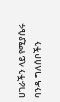ሀገራችን ላይ የሚያሴሩ ባንዳ ግለሰቦችን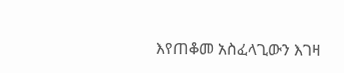እየጠቆመ አስፈላጊውን እገዛ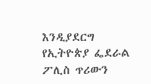እንዲያደርግ የኢትዮጵያ ፌደራል ፖሊስ ጥሪውን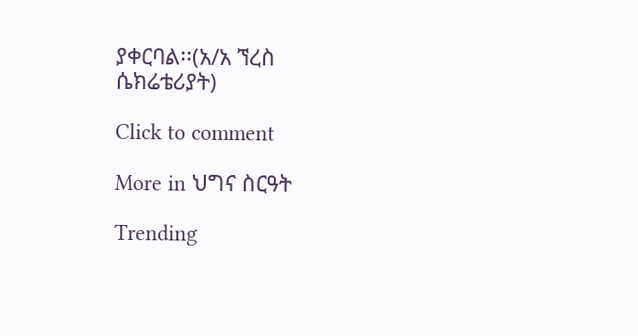ያቀርባል፡፡(አ/አ ኘረስ ሴክሬቴሪያት)

Click to comment

More in ህግና ስርዓት

Trending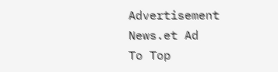Advertisement News.et Ad
To Top